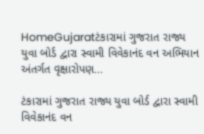HomeGujaratટંકારામાં ગુજરાત રાજ્ય યુવા બોર્ડ દ્વારા સ્વામી વિવેકાનંદ વન અભિયાન અંતર્ગત વૃક્ષારોપણ...

ટંકારામાં ગુજરાત રાજ્ય યુવા બોર્ડ દ્વારા સ્વામી વિવેકાનંદ વન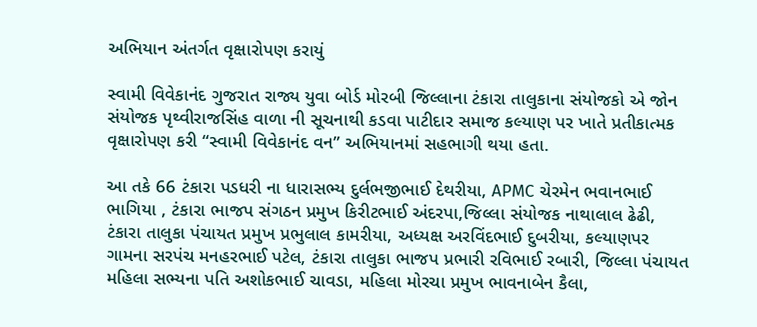અભિયાન અંતર્ગત વૃક્ષારોપણ કરાયું

સ્વામી વિવેકાનંદ ગુજરાત રાજ્ય યુવા બોર્ડ મોરબી જિલ્લાના ટંકારા તાલુકાના સંયોજકો એ જોન સંયોજક પૃથ્વીરાજસિંહ વાળા ની સૂચનાથી કડવા પાટીદાર સમાજ કલ્યાણ પર ખાતે પ્રતીકાત્મક વૃક્ષારોપણ કરી “સ્વામી વિવેકાનંદ વન” અભિયાનમાં સહભાગી થયા હતા.

આ તકે 66 ટંકારા પડધરી ના ધારાસભ્ય દુર્લભજીભાઈ દેથરીયા, APMC ચેરમેન ભવાનભાઈ ભાગિયા , ટંકારા ભાજપ સંગઠન પ્રમુખ કિરીટભાઈ અંદરપા,જિલ્લા સંયોજક નાથાલાલ ઢેઢી, ટંકારા તાલુકા પંચાયત પ્રમુખ પ્રભુલાલ કામરીયા, અધ્યક્ષ અરવિંદભાઈ દુબરીયા, કલ્યાણપર ગામના સરપંચ મનહરભાઈ પટેલ, ટંકારા તાલુકા ભાજપ પ્રભારી રવિભાઈ રબારી, જિલ્લા પંચાયત મહિલા સભ્યના પતિ અશોકભાઈ ચાવડા, મહિલા મોરચા પ્રમુખ ભાવનાબેન કૈલા,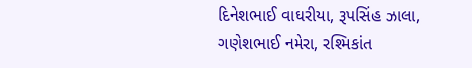દિનેશભાઈ વાઘરીયા, રૂપસિંહ ઝાલા, ગણેશભાઈ નમેરા, રશ્મિકાંત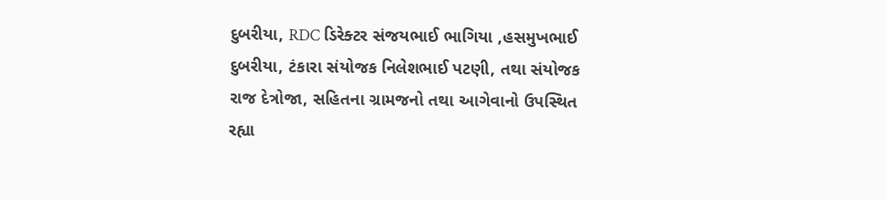દુબરીયા, RDC ડિરેક્ટર સંજયભાઈ ભાગિયા ,હસમુખભાઈ દુબરીયા, ટંકારા સંયોજક નિલેશભાઈ પટણી, તથા સંયોજક રાજ દેત્રોજા, સહિતના ગ્રામજનો તથા આગેવાનો ઉપસ્થિત રહ્યા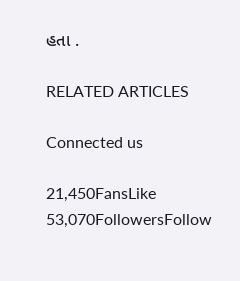હતા .

RELATED ARTICLES

Connected us

21,450FansLike
53,070FollowersFollow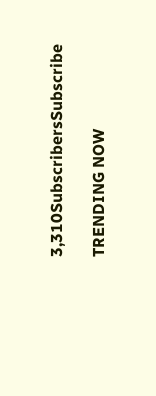3,310SubscribersSubscribe

TRENDING NOW